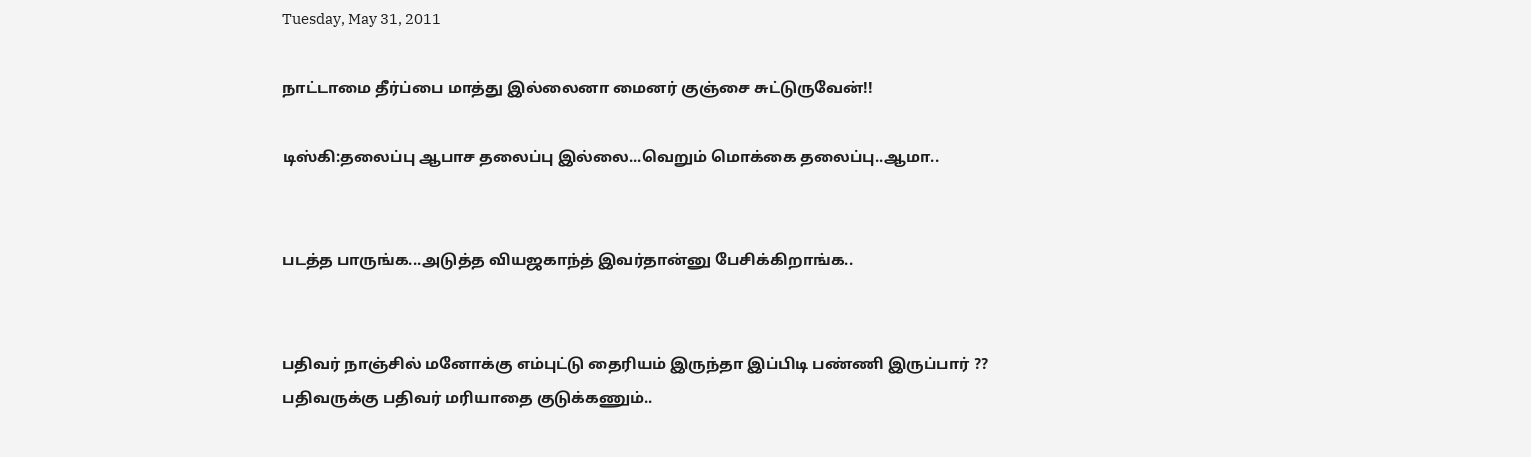Tuesday, May 31, 2011

நாட்டாமை தீர்ப்பை மாத்து இல்லைனா மைனர் குஞ்சை சுட்டுருவேன்!!

டிஸ்கி:தலைப்பு ஆபாச தலைப்பு இல்லை...வெறும் மொக்கை தலைப்பு..ஆமா..


படத்த பாருங்க...அடுத்த வியஜகாந்த் இவர்தான்னு பேசிக்கிறாங்க..


பதிவர் நாஞ்சில் மனோக்கு எம்புட்டு தைரியம் இருந்தா இப்பிடி பண்ணி இருப்பார் ??
பதிவருக்கு பதிவர் மரியாதை குடுக்கணும்..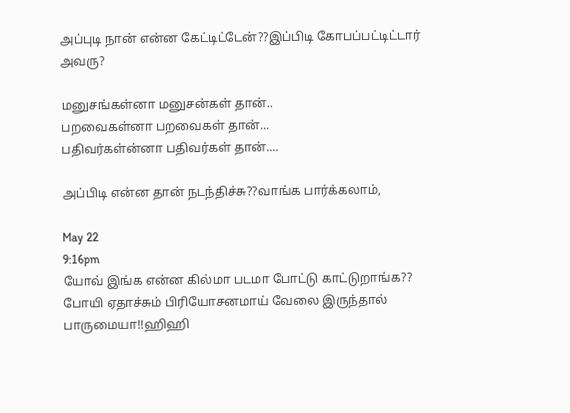அப்புடி நான் என்ன கேட்டிட்டேன்??இப்பிடி கோபப்பட்டிட்டார்
அவரு?

மனுசங்கள்னா மனுசன்கள் தான்..
பறவைகள்னா பறவைகள் தான்...
பதிவர்கள்ன்னா பதிவர்கள் தான்....

அப்பிடி என்ன தான் நடந்திச்சு??வாங்க பார்க்கலாம்,

May 22
9:16pm
யோவ் இங்க என்ன கில்மா படமா போட்டு காட்டுறாங்க??
போயி ஏதாச்சும் பிரியோசனமாய் வேலை இருந்தால் பாருமையா!!ஹிஹி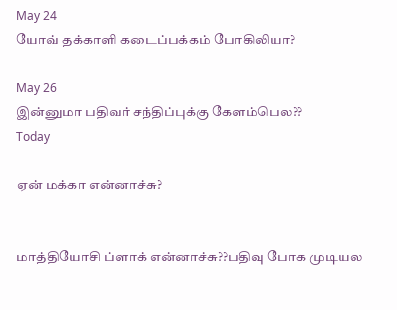May 24
யோவ் தக்காளி கடைப்பக்கம் போகிலியா?

May 26
இன்னுமா பதிவர் சந்திப்புக்கு கேளம்பெல??
Today

ஏன் மக்கா என்னாச்சு?


மாத்தியோசி ப்ளாக் என்னாச்சு??பதிவு போக முடியல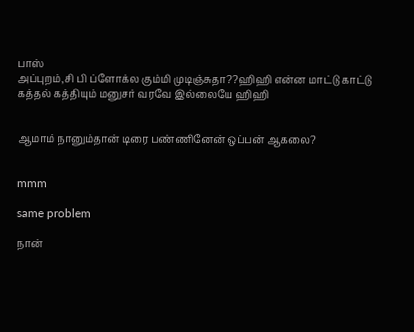பாஸ்
அப்புறம்,சி பி ப்ளோக்ல கும்மி முடிஞ்சுதா??ஹிஹி என்ன மாட்டு காட்டு கத்தல் கத்தியும் மனுசர் வரவே இல்லையே ஹிஹி


ஆமாம் நானும்தான் டிரை பண்ணினேன் ஒப்பன் ஆகலை?


mmm

same problem

நான்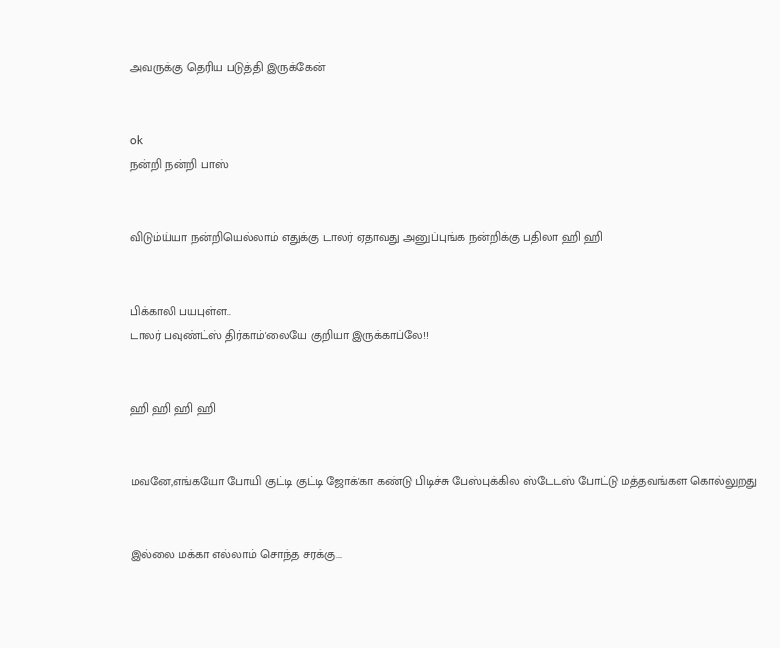அவருக்கு தெரிய படுத்தி இருக்கேன்


ok
நன்றி நன்றி பாஸ்


விடும்ய்யா நன்றியெல்லாம் எதுக்கு டாலர் ஏதாவது அனுப்புங்க நன்றிக்கு பதிலா ஹி ஹி


பிக்காலி பயபுள்ள..
டாலர் பவுண்ட்ஸ் திர்காம்'லையே குறியா இருக்காப்லே!!


ஹி ஹி ஹி ஹி


மவனே,எங்கயோ போயி குட்டி குட்டி ஜோக்'கா கண்டு பிடிச்சு பேஸ்புக்கில ஸ்டேடஸ் போட்டு மத்தவங்கள கொல்லுறது


இல்லை மக்கா எல்லாம் சொந்த சரக்கு...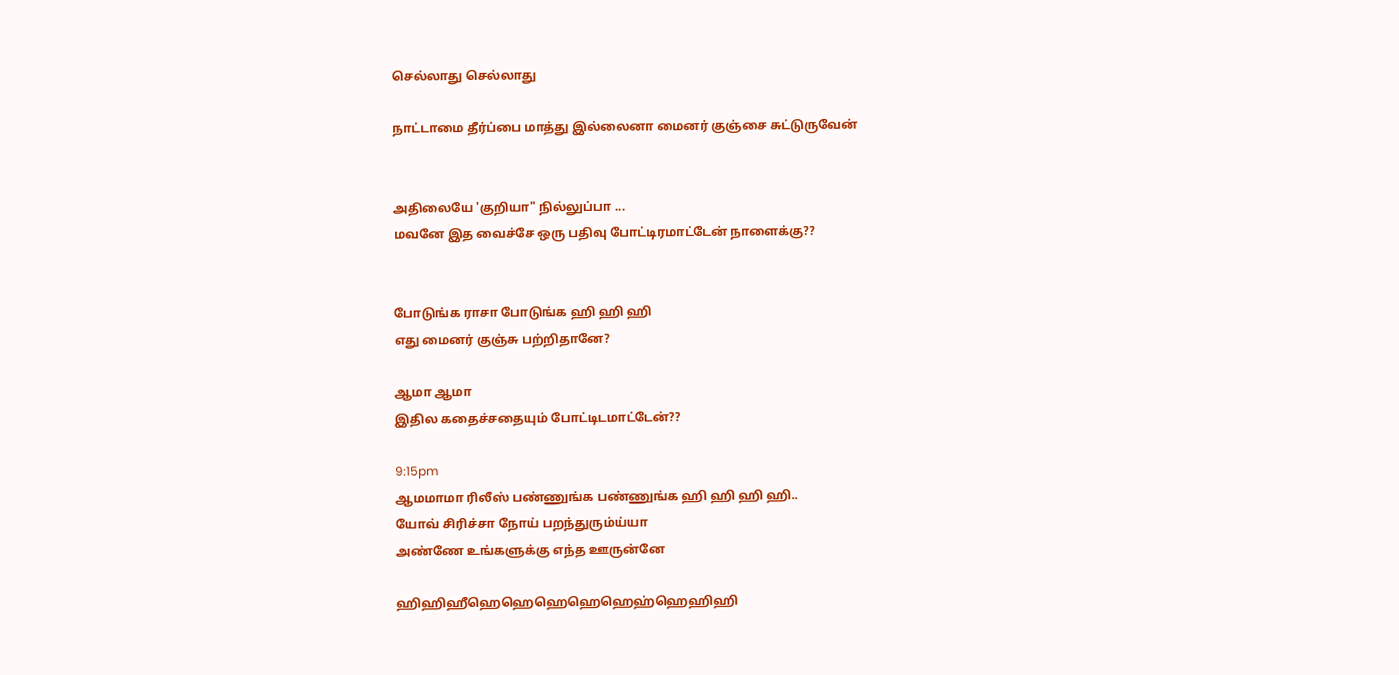செல்லாது செல்லாது

நாட்டாமை தீர்ப்பை மாத்து இல்லைனா மைனர் குஞ்சை சுட்டுருவேன்


அதிலையே 'குறியா" நில்லுப்பா ...
மவனே இத வைச்சே ஒரு பதிவு போட்டிரமாட்டேன் நாளைக்கு??


போடுங்க ராசா போடுங்க ஹி ஹி ஹி
எது மைனர் குஞ்சு பற்றிதானே?

ஆமா ஆமா
இதில கதைச்சதையும் போட்டிடமாட்டேன்??

9:15pm
ஆமமாமா ரிலீஸ் பண்ணுங்க பண்ணுங்க ஹி ஹி ஹி ஹி..
யோவ் சிரிச்சா நோய் பறந்துரும்ய்யா
அண்ணே உங்களுக்கு எந்த ஊருன்னே

ஹிஹிஹீஹெஹெஹெஹெஹெஹ்ஹெஹிஹி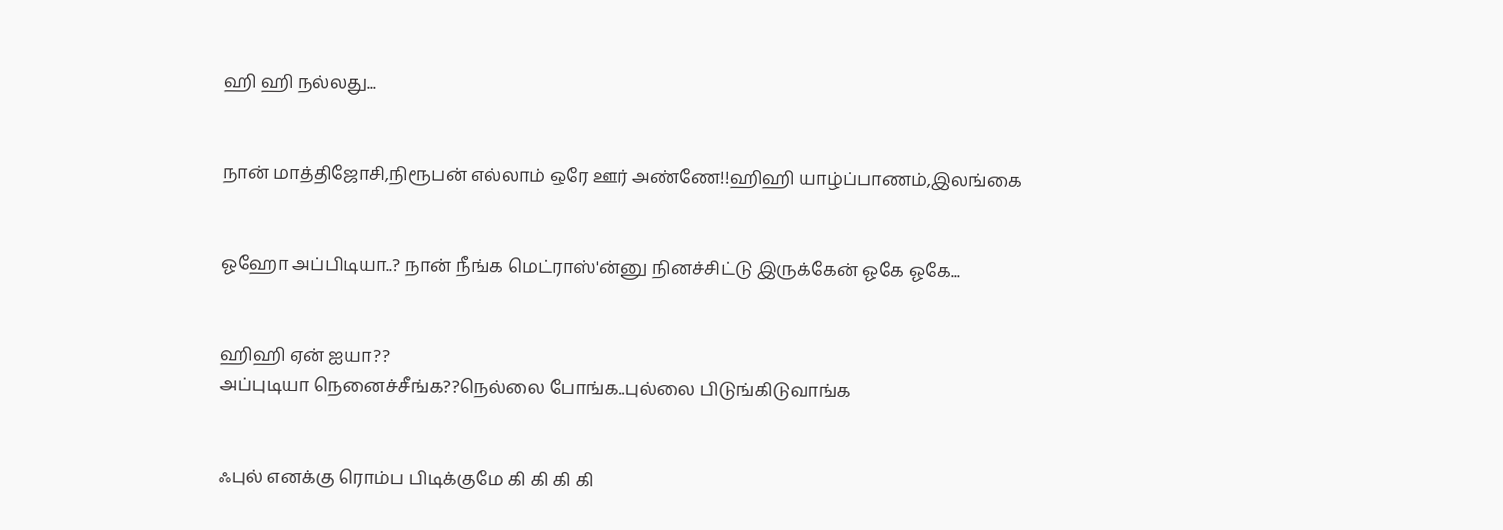ஹி ஹி நல்லது...


நான் மாத்திஜோசி,நிரூபன் எல்லாம் ஒரே ஊர் அண்ணே!!ஹிஹி யாழ்ப்பாணம்,இலங்கை


ஓஹோ அப்பிடியா..? நான் நீங்க மெட்ராஸ்'ன்னு நினச்சிட்டு இருக்கேன் ஓகே ஓகே...


ஹிஹி ஏன் ஐயா??
அப்புடியா நெனைச்சீங்க??நெல்லை போங்க..புல்லை பிடுங்கிடுவாங்க


ஃபுல் எனக்கு ரொம்ப பிடிக்குமே கி கி கி கி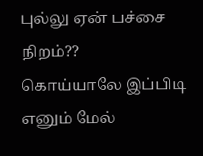புல்லு ஏன் பச்சை நிறம்??
கொய்யாலே இப்பிடி எனும் மேல்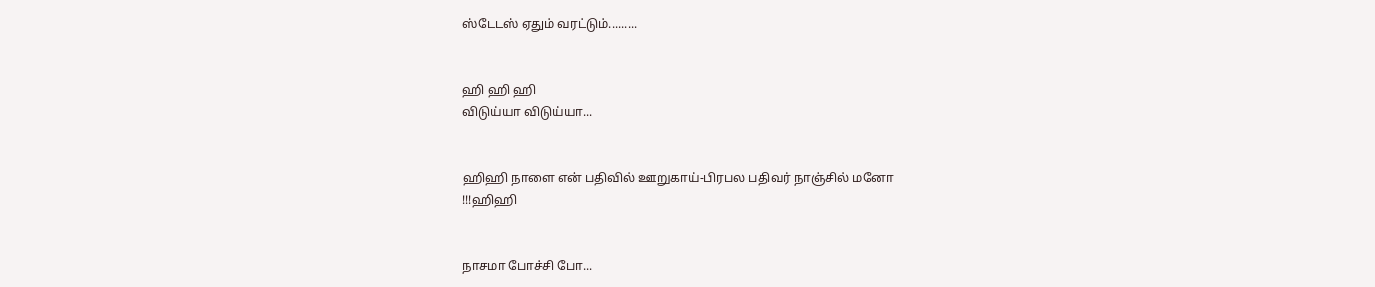ஸ்டேடஸ் ஏதும் வரட்டும்.........


ஹி ஹி ஹி
விடுய்யா விடுய்யா...


ஹிஹி நாளை என் பதிவில் ஊறுகாய்-பிரபல பதிவர் நாஞ்சில் மனோ
!!!ஹிஹி


நாசமா போச்சி போ...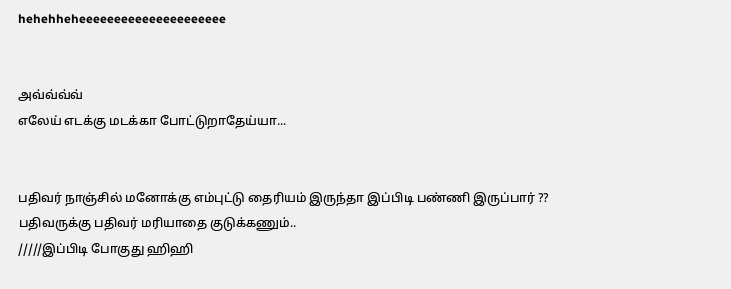hehehheheeeeeeeeeeeeeeeeeeeee


அவ்வ்வ்வ்
எலேய் எடக்கு மடக்கா போட்டுறாதேய்யா...


பதிவர் நாஞ்சில் மனோக்கு எம்புட்டு தைரியம் இருந்தா இப்பிடி பண்ணி இருப்பார் ??
பதிவருக்கு பதிவர் மரியாதை குடுக்கணும்..
/////இப்பிடி போகுது ஹிஹி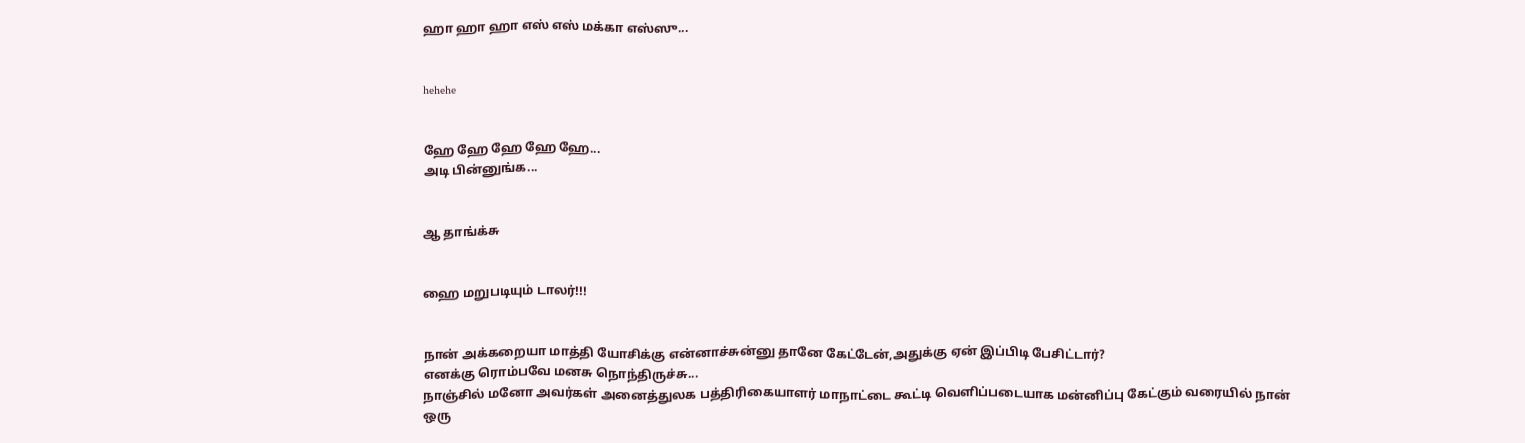ஹா ஹா ஹா எஸ் எஸ் மக்கா எஸ்ஸு...


hehehe


ஹே ஹே ஹே ஹே ஹே...
அடி பின்னுங்க...


ஆ தாங்க்சு


ஹை மறுபடியும் டாலர்!!!


நான் அக்கறையா மாத்தி யோசிக்கு என்னாச்சுன்னு தானே கேட்டேன்,அதுக்கு ஏன் இப்பிடி பேசிட்டார்?
எனக்கு ரொம்பவே மனசு நொந்திருச்சு...
நாஞ்சில் மனோ அவர்கள் அனைத்துலக பத்திரிகையாளர் மாநாட்டை கூட்டி வெளிப்படையாக மன்னிப்பு கேட்கும் வரையில் நான்
ஒரு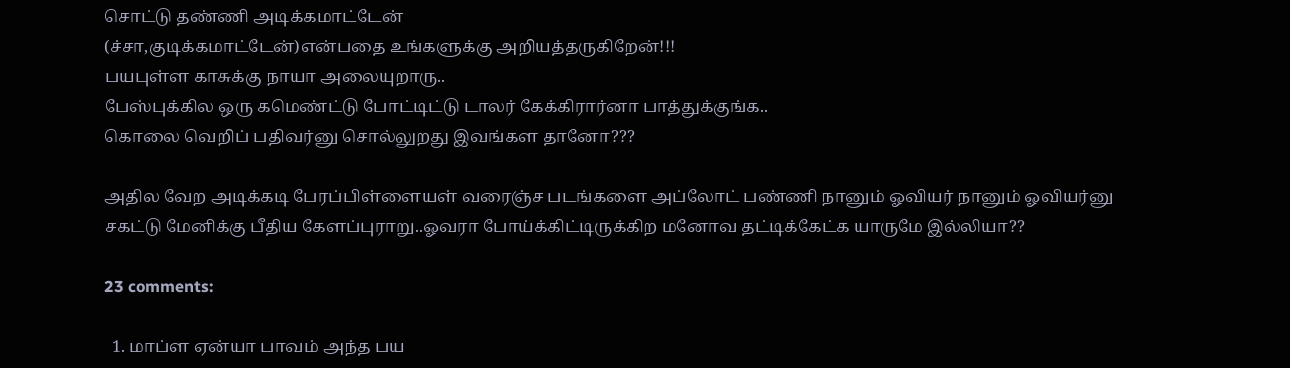சொட்டு தண்ணி அடிக்கமாட்டேன்
(ச்சா,குடிக்கமாட்டேன்)என்பதை உங்களுக்கு அறியத்தருகிறேன்!!!
பயபுள்ள காசுக்கு நாயா அலையுறாரு..
பேஸ்புக்கில ஒரு கமெண்ட்டு போட்டிட்டு டாலர் கேக்கிரார்னா பாத்துக்குங்க..
கொலை வெறிப் பதிவர்னு சொல்லுறது இவங்கள தானோ???

அதில வேற அடிக்கடி பேரப்பிள்ளையள் வரைஞ்ச படங்களை அப்லோட் பண்ணி நானும் ஓவியர் நானும் ஓவியர்னு
சகட்டு மேனிக்கு பீதிய கேளப்புராறு..ஓவரா போய்க்கிட்டிருக்கிற மனோவ தட்டிக்கேட்க யாருமே இல்லியா??

23 comments:

  1. மாப்ள ஏன்யா பாவம் அந்த பய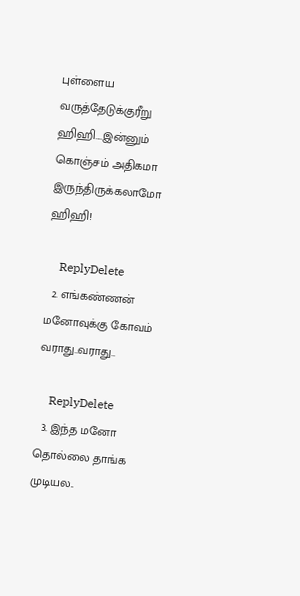புள்ளைய வருத்தேடுக்குரீறு ஹிஹி....இன்னும் கொஞ்சம் அதிகமா இருந்திருக்கலாமோ ஹிஹி!

    ReplyDelete
  2. எங்கண்ணன் மனோவுக்கு கோவம் வராது..வராது..

    ReplyDelete
  3. இந்த மனோ தொல்லை தாங்க முடியல..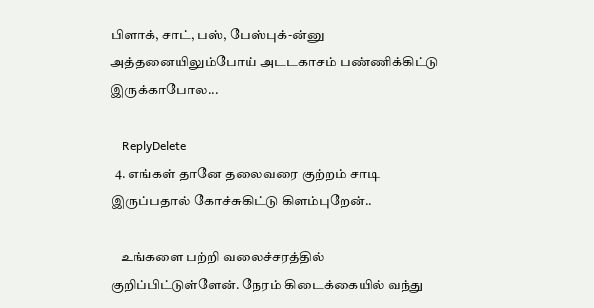பிளாக், சாட், பஸ், பேஸ்புக்-ன்னு அத்தனையிலும்போய் அடடகாசம் பண்ணிக்கிட்டு இருக்காபோல...

    ReplyDelete
  4. எங்கள் தானே தலைவரை குற்றம் சாடி இருப்பதால் கோச்சுகிட்டு கிளம்புறேன்..

    உங்களை பற்றி வலைச்சரத்தில் குறிப்பிட்டுள்ளேன். நேரம் கிடைக்கையில் வந்து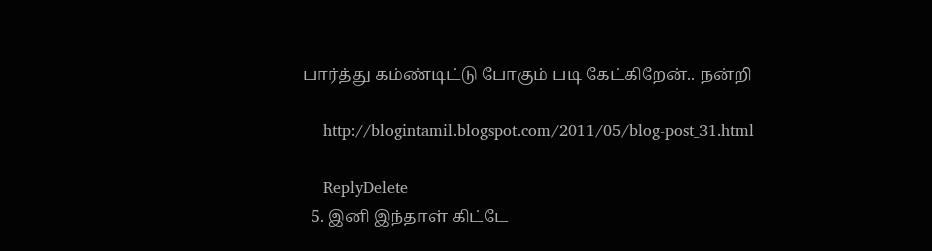பார்த்து கம்ண்டிட்டு போகும் படி கேட்கிறேன்.. நன்றி

    http://blogintamil.blogspot.com/2011/05/blog-post_31.html

    ReplyDelete
  5. இனி இந்தாள் கிட்டே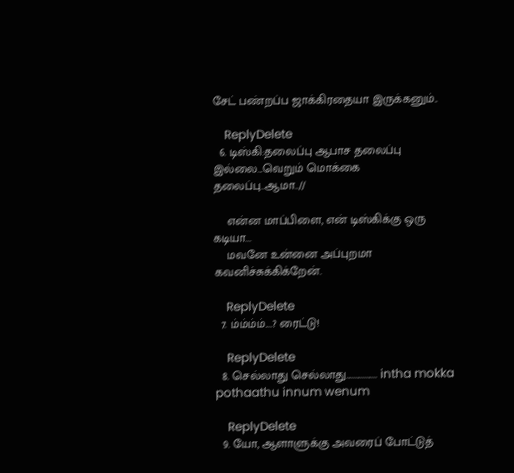சேட் பண்றப்ப ஜாக்கிரதையா இருக்கனும்..

    ReplyDelete
  6. டிஸ்கி:தலைப்பு ஆபாச தலைப்பு இல்லை...வெறும் மொக்கை தலைப்பு..ஆமா..//

    என்ன மாப்பிளை, என் டிஸ்கிக்கு ஒரு கடியா...
    மவனே உன்னை அப்புறமா கவனிச்சுக்கிக்றேன்.

    ReplyDelete
  7. ம்ம்ம்ம்....? ரைட்டு!

    ReplyDelete
  8. செல்லாது செல்லாது................. intha mokka pothaathu innum wenum

    ReplyDelete
  9. யோ, ஆளாளுக்கு அவரைப் போட்டுத்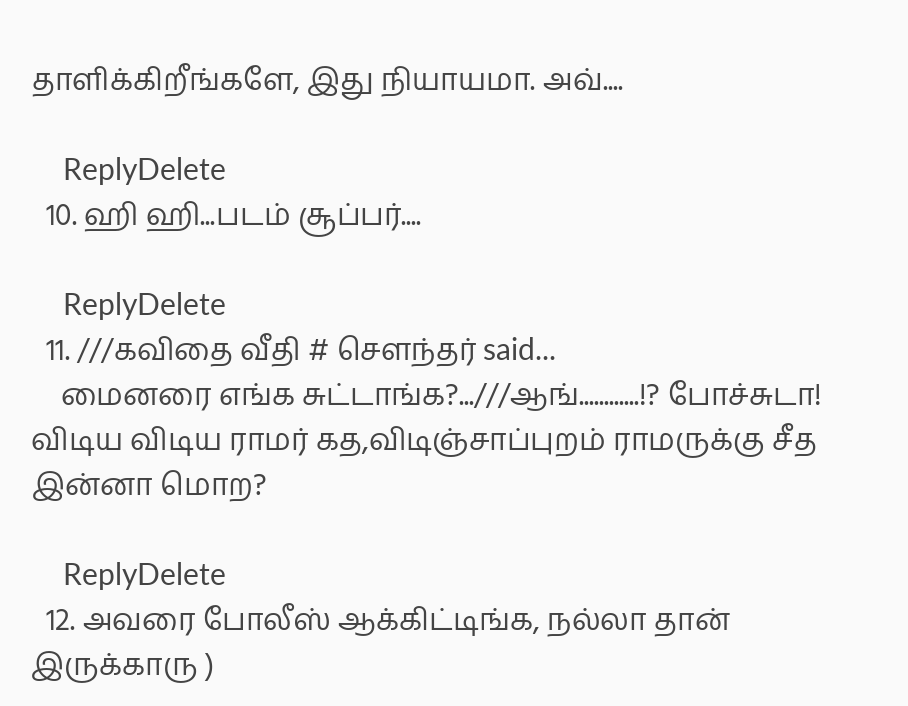தாளிக்கிறீங்களே, இது நியாயமா. அவ்....

    ReplyDelete
  10. ஹி ஹி...படம் சூப்பர்....

    ReplyDelete
  11. ///கவிதை வீதி # சௌந்தர் said...
    மைனரை எங்க சுட்டாங்க?...///ஆங்............!? போச்சுடா! விடிய விடிய ராமர் கத,விடிஞ்சாப்புறம் ராமருக்கு சீத இன்னா மொற?

    ReplyDelete
  12. அவரை போலீஸ் ஆக்கிட்டிங்க, நல்லா தான் இருக்காரு )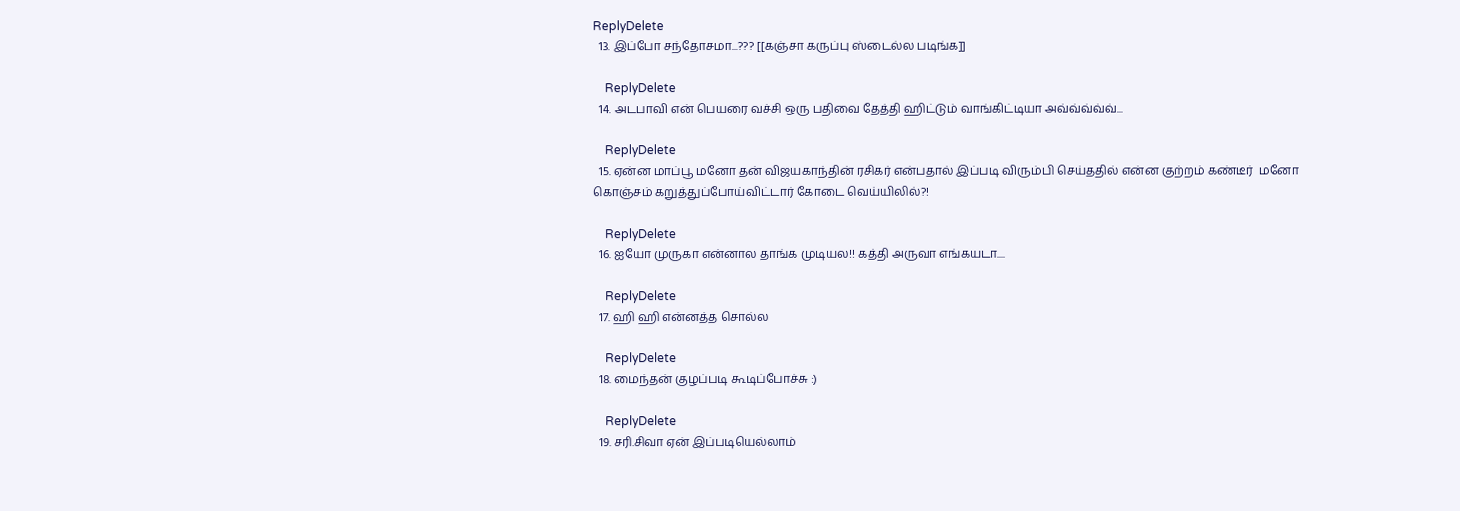ReplyDelete
  13. இப்போ சந்தோசமா...??? [[கஞ்சா கருப்பு ஸ்டைல்ல படிங்க]]

    ReplyDelete
  14. அடபாவி என் பெயரை வச்சி ஒரு பதிவை தேத்தி ஹிட்டும் வாங்கிட்டியா அவ்வ்வ்வ்வ்...

    ReplyDelete
  15. ஏன்ன மாப்பூ மனோ தன் விஜயகாந்தின் ரசிகர் என்பதால் இப்படி விரும்பி செய்ததில் என்ன குற்றம் கண்டீர்  மனோ கொஞ்சம் கறுத்துப்போய்விட்டார் கோடை வெய்யிலில்?!

    ReplyDelete
  16. ஐயோ முருகா என்னால தாங்க முடியல!! கத்தி அருவா எங்கயடா....

    ReplyDelete
  17. ஹி ஹி என்னத்த சொல்ல

    ReplyDelete
  18. மைந்தன் குழப்படி கூடிப்போச்சு :)

    ReplyDelete
  19. சரி.சிவா ஏன் இப்படியெல்லாம்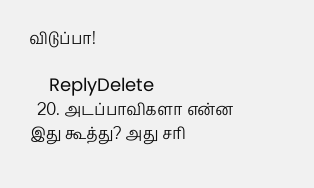விடுப்பா!

    ReplyDelete
  20. அடப்பாவிகளா என்ன இது கூத்து? அது சரி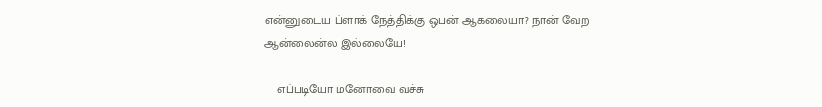என்னுடைய ப்ளாக் நேத்திக்கு ஒபன் ஆகலையா? நான் வேற ஆன்லைன்ல இல்லையே!

    எப்படியோ மனோவை வச்சு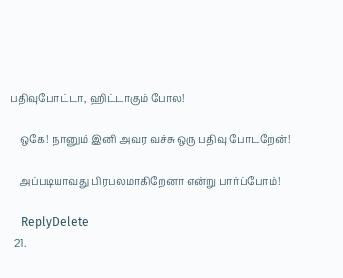பதிவுபோட்டா, ஹிட்டாகும் போல!

    ஒகே! நானும் இனி அவர வச்சு ஒரு பதிவு போடறேன்!

    அப்படியாவது பிரபலமாகிறேனா என்று பார்ப்போம்!

    ReplyDelete
  21.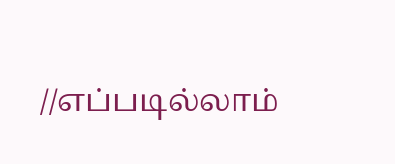//எப்படில்லாம்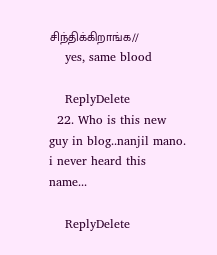சிந்திக்கிறாங்க//
    yes, same blood

    ReplyDelete
  22. Who is this new guy in blog..nanjil mano. i never heard this name...

    ReplyDelete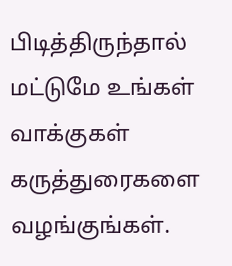பிடித்திருந்தால் மட்டுமே உங்கள் வாக்குகள் கருத்துரைகளை வழங்குங்கள்.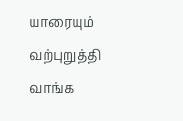யாரையும் வற்புறுத்தி வாங்க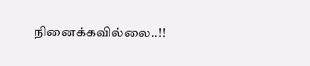நினைக்கவில்லை..!!